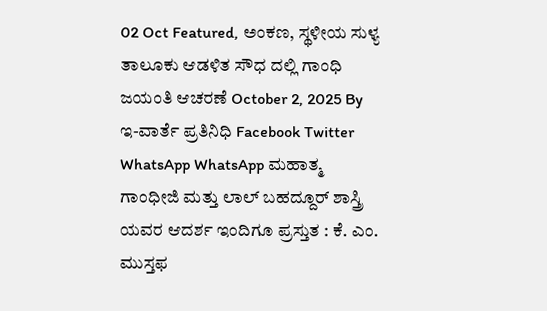02 Oct Featured, ಅಂಕಣ, ಸ್ಥಳೀಯ ಸುಳ್ಯ ತಾಲೂಕು ಆಡಳಿತ ಸೌಧ ದಲ್ಲಿ ಗಾಂಧಿ ಜಯಂತಿ ಆಚರಣೆ October 2, 2025 By ಇ-ವಾರ್ತೆ ಪ್ರತಿನಿಧಿ Facebook Twitter WhatsApp WhatsApp ಮಹಾತ್ಮ ಗಾಂಧೀಜಿ ಮತ್ತು ಲಾಲ್ ಬಹದ್ದೂರ್ ಶಾಸ್ತ್ರಿ ಯವರ ಆದರ್ಶ ಇಂದಿಗೂ ಪ್ರಸ್ತುತ : ಕೆ. ಎಂ. ಮುಸ್ತಫ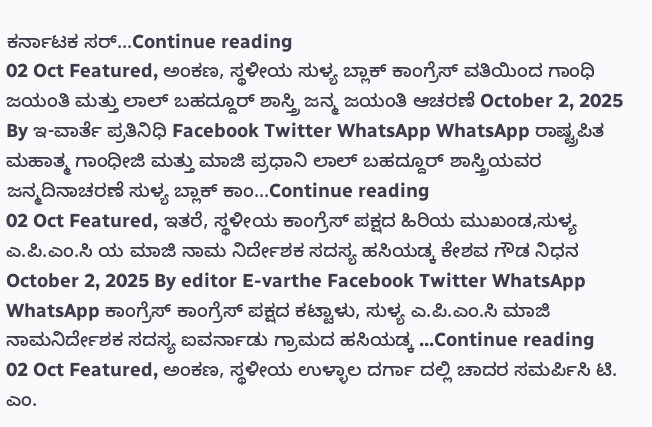ಕರ್ನಾಟಕ ಸರ್...Continue reading
02 Oct Featured, ಅಂಕಣ, ಸ್ಥಳೀಯ ಸುಳ್ಯ ಬ್ಲಾಕ್ ಕಾಂಗ್ರೆಸ್ ವತಿಯಿಂದ ಗಾಂಧಿ ಜಯಂತಿ ಮತ್ತು ಲಾಲ್ ಬಹದ್ದೂರ್ ಶಾಸ್ತ್ರಿ ಜನ್ಮ ಜಯಂತಿ ಆಚರಣೆ October 2, 2025 By ಇ-ವಾರ್ತೆ ಪ್ರತಿನಿಧಿ Facebook Twitter WhatsApp WhatsApp ರಾಷ್ಟ್ರಪಿತ ಮಹಾತ್ಮ ಗಾಂಧೀಜಿ ಮತ್ತು ಮಾಜಿ ಪ್ರಧಾನಿ ಲಾಲ್ ಬಹದ್ದೂರ್ ಶಾಸ್ತ್ರಿಯವರ ಜನ್ಮದಿನಾಚರಣೆ ಸುಳ್ಯ ಬ್ಲಾಕ್ ಕಾಂ...Continue reading
02 Oct Featured, ಇತರೆ, ಸ್ಥಳೀಯ ಕಾಂಗ್ರೆಸ್ ಪಕ್ಷದ ಹಿರಿಯ ಮುಖಂಡ,ಸುಳ್ಯ ಎ.ಪಿ.ಎಂ.ಸಿ ಯ ಮಾಜಿ ನಾಮ ನಿರ್ದೇಶಕ ಸದಸ್ಯ ಹಸಿಯಡ್ಕ ಕೇಶವ ಗೌಡ ನಿಧನ October 2, 2025 By editor E-varthe Facebook Twitter WhatsApp WhatsApp ಕಾಂಗ್ರೆಸ್ ಕಾಂಗ್ರೆಸ್ ಪಕ್ಷದ ಕಟ್ಟಾಳು, ಸುಳ್ಯ ಎ.ಪಿ.ಎಂ.ಸಿ ಮಾಜಿ ನಾಮನಿರ್ದೇಶಕ ಸದಸ್ಯ ಐವರ್ನಾಡು ಗ್ರಾಮದ ಹಸಿಯಡ್ಕ ...Continue reading
02 Oct Featured, ಅಂಕಣ, ಸ್ಥಳೀಯ ಉಳ್ಳಾಲ ದರ್ಗಾ ದಲ್ಲಿ ಚಾದರ ಸಮರ್ಪಿಸಿ ಟಿ. ಎಂ.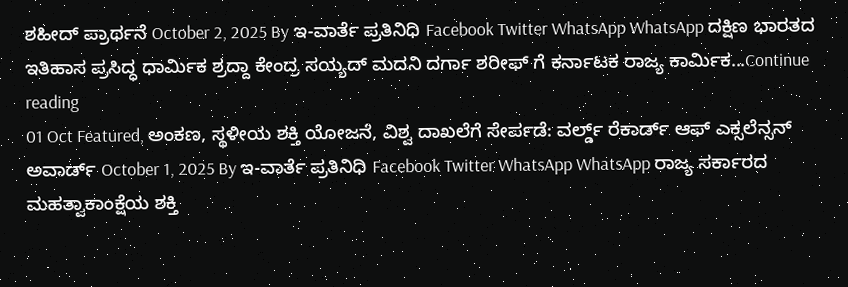ಶಹೀದ್ ಪ್ರಾರ್ಥನೆ October 2, 2025 By ಇ-ವಾರ್ತೆ ಪ್ರತಿನಿಧಿ Facebook Twitter WhatsApp WhatsApp ದಕ್ಷಿಣ ಭಾರತದ ಇತಿಹಾಸ ಪ್ರಸಿದ್ಧ ಧಾರ್ಮಿಕ ಶ್ರದ್ದಾ ಕೇಂದ್ರ ಸಯ್ಯದ್ ಮದನಿ ದರ್ಗಾ ಶರೀಫ್ ಗೆ ಕರ್ನಾಟಕ ರಾಜ್ಯ ಕಾರ್ಮಿಕ...Continue reading
01 Oct Featured, ಅಂಕಣ, ಸ್ಥಳೀಯ ಶಕ್ತಿ ಯೋಜನೆ, ವಿಶ್ವ ದಾಖಲೆಗೆ ಸೇರ್ಪಡೆ: ವರ್ಲ್ಡ್ ರೆಕಾರ್ಡ್ ಆಫ್ ಎಕ್ಸಲೆನ್ಸನ್ ಅವಾರ್ಡ್ October 1, 2025 By ಇ-ವಾರ್ತೆ ಪ್ರತಿನಿಧಿ Facebook Twitter WhatsApp WhatsApp ರಾಜ್ಯ ಸರ್ಕಾರದ ಮಹತ್ವಾಕಾಂಕ್ಷೆಯ ಶಕ್ತಿ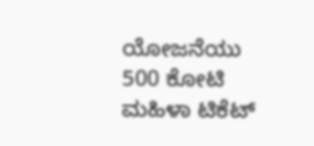ಯೋಜನೆಯು 500 ಕೋಟಿ ಮಹಿಳಾ ಟಿಕೆಟ್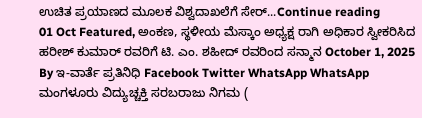ಉಚಿತ ಪ್ರಯಾಣದ ಮೂಲಕ ವಿಶ್ವದಾಖಲೆಗೆ ಸೇರ್...Continue reading
01 Oct Featured, ಅಂಕಣ, ಸ್ಥಳೀಯ ಮೆಸ್ಕಾಂ ಅಧ್ಯಕ್ಷ ರಾಗಿ ಅಧಿಕಾರ ಸ್ವೀಕರಿಸಿದ ಹರೀಶ್ ಕುಮಾರ್ ರವರಿಗೆ ಟಿ. ಎಂ. ಶಹೀದ್ ರವರಿಂದ ಸನ್ಮಾನ October 1, 2025 By ಇ-ವಾರ್ತೆ ಪ್ರತಿನಿಧಿ Facebook Twitter WhatsApp WhatsApp ಮಂಗಳೂರು ವಿದ್ಯುಚ್ಚಕ್ತಿ ಸರಬರಾಜು ನಿಗಮ (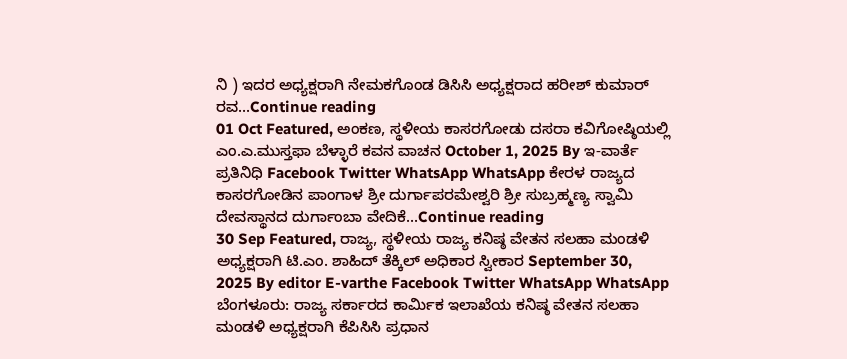ನಿ ) ಇದರ ಅಧ್ಯಕ್ಷರಾಗಿ ನೇಮಕಗೊಂಡ ಡಿಸಿಸಿ ಅಧ್ಯಕ್ಷರಾದ ಹರೀಶ್ ಕುಮಾರ್ ರವ...Continue reading
01 Oct Featured, ಅಂಕಣ, ಸ್ಥಳೀಯ ಕಾಸರಗೋಡು ದಸರಾ ಕವಿಗೋಷ್ಠಿಯಲ್ಲಿ ಎಂ.ಎ.ಮುಸ್ತಫಾ ಬೆಳ್ಳಾರೆ ಕವನ ವಾಚನ October 1, 2025 By ಇ-ವಾರ್ತೆ ಪ್ರತಿನಿಧಿ Facebook Twitter WhatsApp WhatsApp ಕೇರಳ ರಾಜ್ಯದ ಕಾಸರಗೋಡಿನ ಪಾಂಗಾಳ ಶ್ರೀ ದುರ್ಗಾಪರಮೇಶ್ವರಿ ಶ್ರೀ ಸುಬ್ರಹ್ಮಣ್ಯ ಸ್ವಾಮಿ ದೇವಸ್ಥಾನದ ದುರ್ಗಾಂಬಾ ವೇದಿಕೆ...Continue reading
30 Sep Featured, ರಾಜ್ಯ, ಸ್ಥಳೀಯ ರಾಜ್ಯ ಕನಿಷ್ಠ ವೇತನ ಸಲಹಾ ಮಂಡಳಿ ಅಧ್ಯಕ್ಷರಾಗಿ ಟಿ.ಎಂ. ಶಾಹಿದ್ ತೆಕ್ಕಿಲ್ ಅಧಿಕಾರ ಸ್ವೀಕಾರ September 30, 2025 By editor E-varthe Facebook Twitter WhatsApp WhatsApp ಬೆಂಗಳೂರು: ರಾಜ್ಯ ಸರ್ಕಾರದ ಕಾರ್ಮಿಕ ಇಲಾಖೆಯ ಕನಿಷ್ಠ ವೇತನ ಸಲಹಾ ಮಂಡಳಿ ಅಧ್ಯಕ್ಷರಾಗಿ ಕೆಪಿಸಿಸಿ ಪ್ರಧಾನ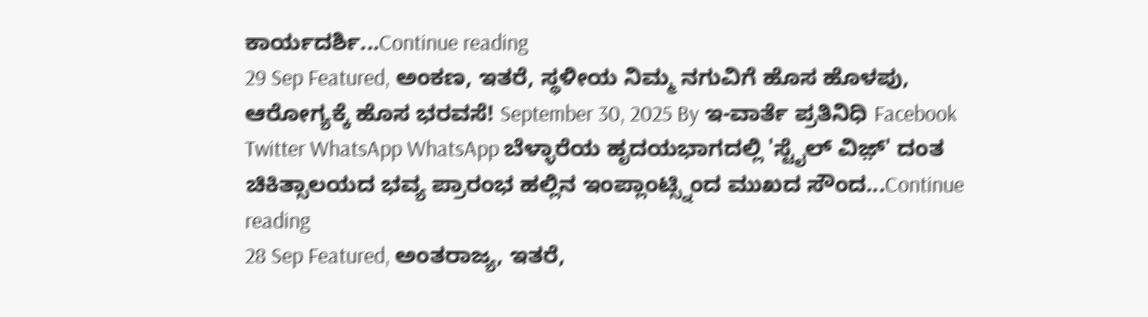ಕಾರ್ಯದರ್ಶಿ...Continue reading
29 Sep Featured, ಅಂಕಣ, ಇತರೆ, ಸ್ಥಳೀಯ ನಿಮ್ಮ ನಗುವಿಗೆ ಹೊಸ ಹೊಳಪು, ಆರೋಗ್ಯಕ್ಕೆ ಹೊಸ ಭರವಸೆ! September 30, 2025 By ಇ-ವಾರ್ತೆ ಪ್ರತಿನಿಧಿ Facebook Twitter WhatsApp WhatsApp ಬೆಳ್ಳಾರೆಯ ಹೃದಯಭಾಗದಲ್ಲಿ 'ಸ್ಟೈಲ್ ವಿಜ಼್' ದಂತ ಚಿಕಿತ್ಸಾಲಯದ ಭವ್ಯ ಪ್ರಾರಂಭ ಹಲ್ಲಿನ ಇಂಪ್ಲಾಂಟ್ಸ್ನಿಂದ ಮುಖದ ಸೌಂದ...Continue reading
28 Sep Featured, ಅಂತರಾಜ್ಯ, ಇತರೆ,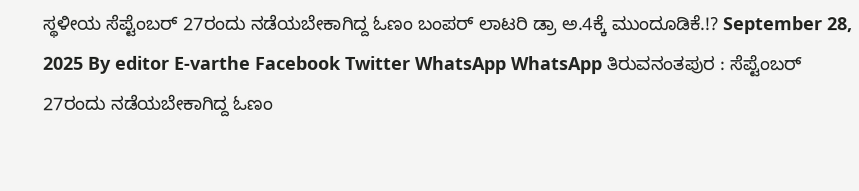ಸ್ಥಳೀಯ ಸೆಪ್ಟೆಂಬರ್ 27ರಂದು ನಡೆಯಬೇಕಾಗಿದ್ದ ಓಣಂ ಬಂಪರ್ ಲಾಟರಿ ಡ್ರಾ ಅ.4ಕ್ಕೆ ಮುಂದೂಡಿಕೆ.!? September 28, 2025 By editor E-varthe Facebook Twitter WhatsApp WhatsApp ತಿರುವನಂತಪುರ : ಸೆಪ್ಟೆಂಬರ್ 27ರಂದು ನಡೆಯಬೇಕಾಗಿದ್ದ ಓಣಂ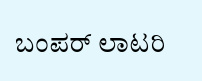ಬಂಪರ್ ಲಾಟರಿ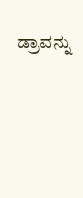ಡ್ರಾವನ್ನು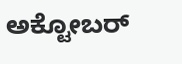ಅಕ್ಟೋಬರ್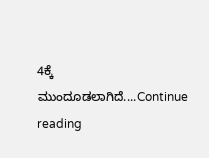4ಕ್ಕೆ ಮುಂದೂಡಲಾಗಿದೆ....Continue reading